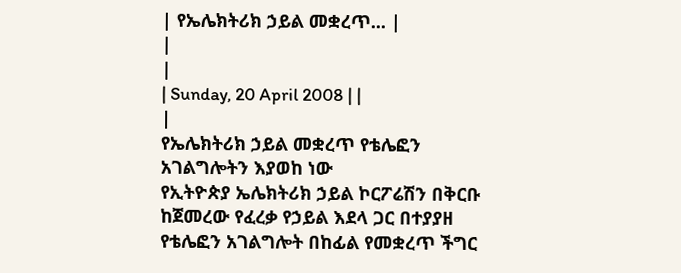| የኤሌክትሪክ ኃይል መቋረጥ... |
|
|
| Sunday, 20 April 2008 | |
|
የኤሌክትሪክ ኃይል መቋረጥ የቴሌፎን አገልግሎትን እያወከ ነው
የኢትዮጵያ ኤሌክትሪክ ኃይል ኮርፖሬሽን በቅርቡ ከጀመረው የፈረቃ የኃይል እደላ ጋር በተያያዘ የቴሌፎን አገልግሎት በከፊል የመቋረጥ ችግር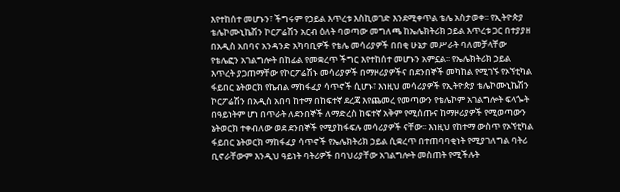እየተከሰተ መሆኑን፣ ችግሩም የኃይል እጥረቱ እስኪወገድ እንደሚቀጥል ቴሌ አስታወቀ፡፡ የኢትዮጵያ ቴሌኮሙኒኬሽን ኮርፖሬሽን አርብ ዕለት ባወጣው መግለጫ ከኤሌክትሪክ ኃይል እጥረቱ ጋር በተያያዘ በአዲስ አበባና አንዳንድ አካባቢዎች የቴሌ መሳሪያዎች በበቂ ሁኔታ መሥራት ባለመቻላቸው የቴሌፎን አገልግሎት በከፊል የመቋረጥ ችግር እየተከሰተ መሆኑን አምኗል፡፡ የኤሌክትሪክ ኃይል እጥረት ያጋጠማቸው የኮርፖሬሽኑ መሳሪያዎች በማዞሪያዎችና በደንበኞች መካከል የሚገኙ የኦኘቲካል ፋይበር ኔትወርክ የኬብል ማከፋፈያ ሳጥኖች ሲሆኑ፣ እነዚህ መሳሪያዎች የኢትዮጵያ ቴሌኮሙኒኬሽን ኮርፖሬሽን በአዲስ አበባ ከተማ በከፍተኛ ደረጃ እየጨመረ የመጣውን የቴሌኮም አገልግሎት ፍላጐት በዓይነትም ሆነ በጥራት ለደንበኞች ለማድረስ ከፍተኛ አቅም የሚሰጡና ከማዞሪያዎች የሚወጣውን ኔትወርክ ተቀብለው ወደ ደንበኞች የሚያከፋፍሉ መሳሪያዎች ናቸው፡፡ እነዚህ የከተማ ውስጥ የኦኘቲካል ፋይበር ኔትወርክ ማከፋፈያ ሳጥኖች የኤሌክትሪክ ኃይል ሲቋረጥ በተጠባባቂነት የሚያገለግል ባትሪ ቢኖራቸውም እንዲህ ዓይነት ባትሪዎች በባህሪያቸው አገልግሎት መስጠት የሚችሉት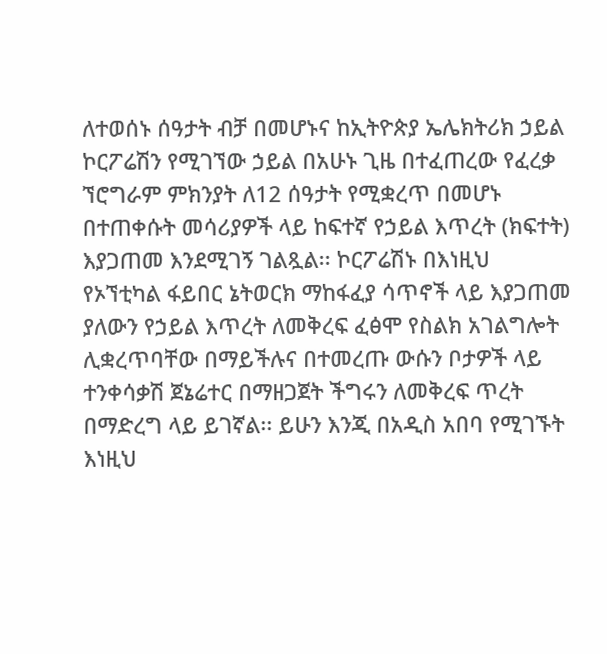ለተወሰኑ ሰዓታት ብቻ በመሆኑና ከኢትዮጵያ ኤሌክትሪክ ኃይል ኮርፖሬሽን የሚገኘው ኃይል በአሁኑ ጊዜ በተፈጠረው የፈረቃ ኘሮግራም ምክንያት ለ12 ሰዓታት የሚቋረጥ በመሆኑ በተጠቀሱት መሳሪያዎች ላይ ከፍተኛ የኃይል እጥረት (ክፍተት) እያጋጠመ እንደሚገኝ ገልጿል፡፡ ኮርፖሬሽኑ በእነዚህ የኦኘቲካል ፋይበር ኔትወርክ ማከፋፈያ ሳጥኖች ላይ እያጋጠመ ያለውን የኃይል እጥረት ለመቅረፍ ፈፅሞ የስልክ አገልግሎት ሊቋረጥባቸው በማይችሉና በተመረጡ ውሱን ቦታዎች ላይ ተንቀሳቃሽ ጀኔሬተር በማዘጋጀት ችግሩን ለመቅረፍ ጥረት በማድረግ ላይ ይገኛል፡፡ ይሁን እንጂ በአዲስ አበባ የሚገኙት እነዚህ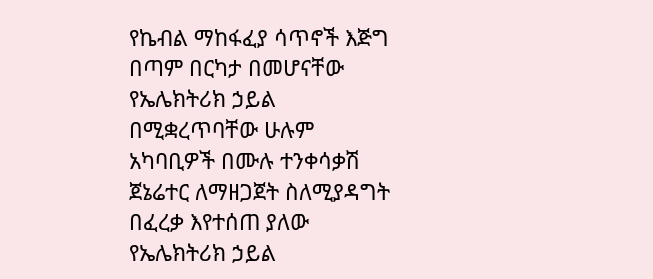የኬብል ማከፋፈያ ሳጥኖች እጅግ በጣም በርካታ በመሆናቸው የኤሌክትሪክ ኃይል በሚቋረጥባቸው ሁሉም አካባቢዎች በሙሉ ተንቀሳቃሽ ጀኔሬተር ለማዘጋጀት ስለሚያዳግት በፈረቃ እየተሰጠ ያለው የኤሌክትሪክ ኃይል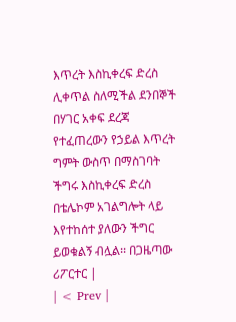እጥረት እስኪቀረፍ ድረስ ሊቀጥል ስለሚችል ደንበኞች በሃገር አቀፍ ደረጃ የተፈጠረውን የኃይል እጥረት ግምት ውስጥ በማስገባት ችግሩ እስኪቀረፍ ድረስ በቴሌኮም አገልግሎት ላይ እየተከሰተ ያለውን ችግር ይወቁልኝ ብሏል፡፡ በጋዜጣው ሪፖርተር |
| < Prev |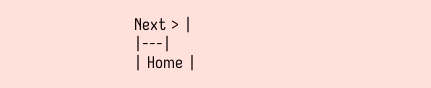Next > |
|---|
| Home |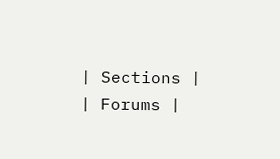| Sections |
| Forums |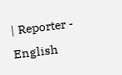| Reporter - English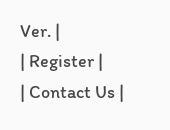Ver. |
| Register |
| Contact Us |